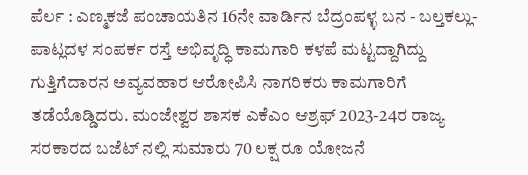ಪೆರ್ಲ : ಎಣ್ಮಕಜೆ ಪಂಚಾಯತಿನ 16ನೇ ವಾರ್ಡಿನ ಬೆದ್ರಂಪಳ್ಳ ಬನ - ಬಲ್ತಕಲ್ಲು- ಪಾಟ್ಲದಳ ಸಂಪರ್ಕ ರಸ್ತೆ ಅಭಿವೃದ್ಧಿ ಕಾಮಗಾರಿ ಕಳಪೆ ಮಟ್ಟದ್ದಾಗಿದ್ದು ಗುತ್ತಿಗೆದಾರನ ಅವ್ಯವಹಾರ ಆರೋಪಿಸಿ ನಾಗರಿಕರು ಕಾಮಗಾರಿಗೆ ತಡೆಯೊಡ್ಡಿದರು. ಮಂಜೇಶ್ವರ ಶಾಸಕ ಎಕೆಎಂ ಆಶ್ರಫ್ 2023-24ರ ರಾಜ್ಯ ಸರಕಾರದ ಬಜೆಟ್ ನಲ್ಲಿ ಸುಮಾರು 70 ಲಕ್ಷ ರೂ ಯೋಜನೆ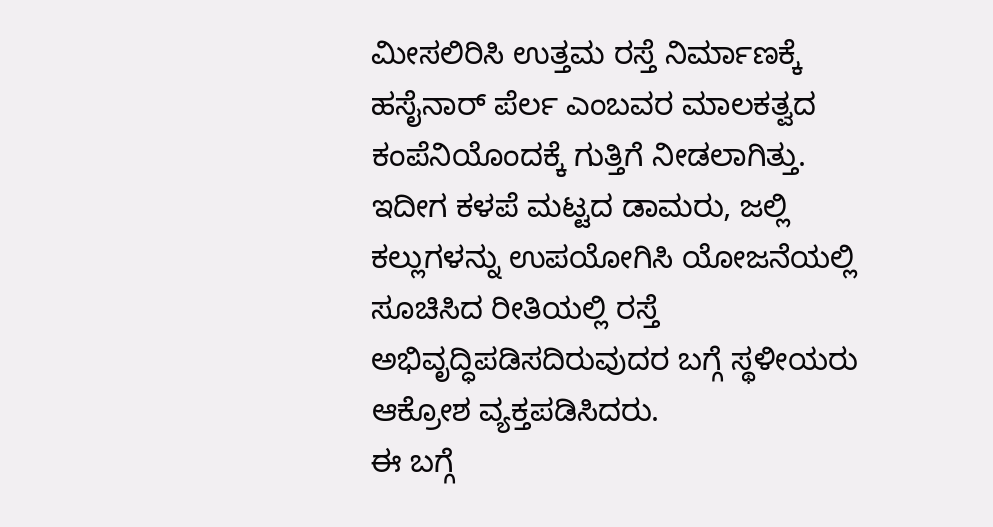ಮೀಸಲಿರಿಸಿ ಉತ್ತಮ ರಸ್ತೆ ನಿರ್ಮಾಣಕ್ಕೆ ಹಸೈನಾರ್ ಪೆರ್ಲ ಎಂಬವರ ಮಾಲಕತ್ವದ ಕಂಪೆನಿಯೊಂದಕ್ಕೆ ಗುತ್ತಿಗೆ ನೀಡಲಾಗಿತ್ತು.
ಇದೀಗ ಕಳಪೆ ಮಟ್ಟದ ಡಾಮರು, ಜಲ್ಲಿ ಕಲ್ಲುಗಳನ್ನು ಉಪಯೋಗಿಸಿ ಯೋಜನೆಯಲ್ಲಿ ಸೂಚಿಸಿದ ರೀತಿಯಲ್ಲಿ ರಸ್ತೆ ಅಭಿವೃದ್ಧಿಪಡಿಸದಿರುವುದರ ಬಗ್ಗೆ ಸ್ಥಳೀಯರು ಆಕ್ರೋಶ ವ್ಯಕ್ತಪಡಿಸಿದರು.
ಈ ಬಗ್ಗೆ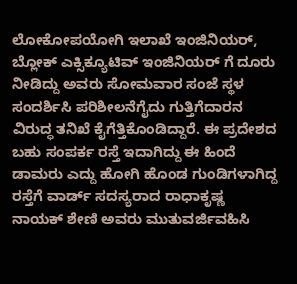ಲೋಕೋಪಯೋಗಿ ಇಲಾಖೆ ಇಂಜಿನಿಯರ್, ಬ್ಲೋಕ್ ಎಕ್ಸಿಕ್ಯೂಟಿವ್ ಇಂಜಿನಿಯರ್ ಗೆ ದೂರು ನೀಡಿದ್ದು ಅವರು ಸೋಮವಾರ ಸಂಜೆ ಸ್ಥಳ ಸಂದರ್ಶಿಸಿ ಪರಿಶೀಲನೆಗೈದು ಗುತ್ತಿಗೆದಾರನ ವಿರುದ್ಧ ತನಿಖೆ ಕೈಗೆತ್ತಿಕೊಂಡಿದ್ದಾರೆ. ಈ ಪ್ರದೇಶದ ಬಹು ಸಂಪರ್ಕ ರಸ್ತೆ ಇದಾಗಿದ್ದು ಈ ಹಿಂದೆ ಡಾಮರು ಎದ್ದು ಹೋಗಿ ಹೊಂಡ ಗುಂಡಿಗಳಾಗಿದ್ದ ರಸ್ತೆಗೆ ವಾರ್ಡ್ ಸದಸ್ಯರಾದ ರಾಧಾಕೃಷ್ಣ ನಾಯಕ್ ಶೇಣಿ ಅವರು ಮುತುವರ್ಜಿವಹಿಸಿ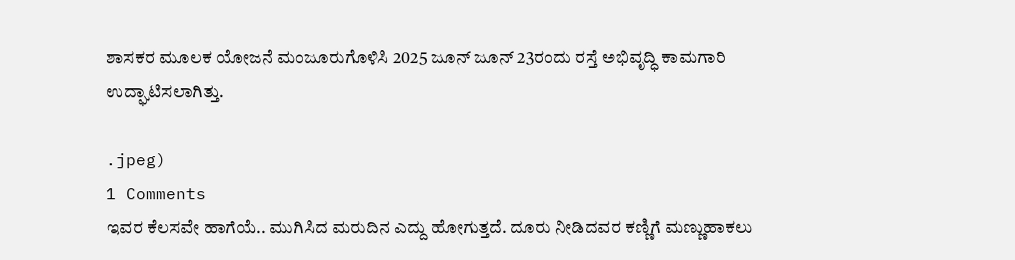ಶಾಸಕರ ಮೂಲಕ ಯೋಜನೆ ಮಂಜೂರುಗೊಳಿಸಿ 2025 ಜೂನ್ ಜೂನ್ 23ರಂದು ರಸ್ತೆ ಅಭಿವೃದ್ಧಿ ಕಾಮಗಾರಿ ಉದ್ಘಾಟಿಸಲಾಗಿತ್ತು.

.jpeg)
1 Comments
ಇವರ ಕೆಲಸವೇ ಹಾಗೆಯೆ.. ಮುಗಿಸಿದ ಮರುದಿನ ಎದ್ದು ಹೋಗುತ್ತದೆ. ದೂರು ನೀಡಿದವರ ಕಣ್ಣಿಗೆ ಮಣ್ಣುಹಾಕಲು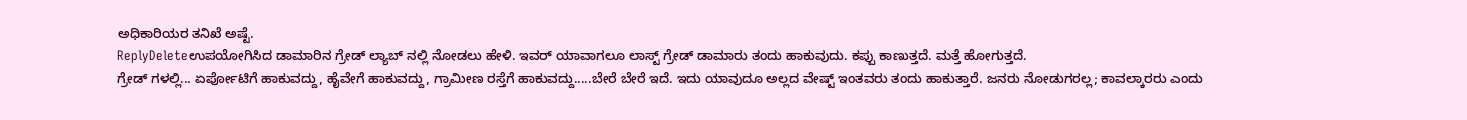ಅಧಿಕಾರಿಯರ ತನಿಖೆ ಅಷ್ಟೆ.
ReplyDeleteಉಪಯೋಗಿಸಿದ ಡಾಮಾರಿನ ಗ್ರೇಡ್ ಲ್ಯಾಬ್ ನಲ್ಲಿ ನೋಡಲು ಹೇಳಿ. ಇವರ್ ಯಾವಾಗಲೂ ಲಾಸ್ಟ್ ಗ್ರೇಡ್ ಡಾಮಾರು ತಂದು ಹಾಕುವುದು. ಕಪ್ಪು ಕಾಣುತ್ತದೆ. ಮತ್ತೆ ಹೋಗುತ್ತದೆ.
ಗ್ರೇಡ್ ಗಳಲ್ಲಿ... ಏರ್ಪೋಟಿಗೆ ಹಾಕುವದ್ದು, ಹೈವೇಗೆ ಹಾಕುವದ್ದು, ಗ್ರಾಮೀಣ ರಸ್ತೆಗೆ ಹಾಕುವದ್ದು.....ಬೇರೆ ಬೇರೆ ಇದೆ. ಇದು ಯಾವುದೂ ಅಲ್ಲದ ವೇಷ್ಟ್ ಇಂತವರು ತಂದು ಹಾಕುತ್ತಾರೆ. ಜನರು ನೋಡುಗರಲ್ಲ; ಕಾವಲ್ಕಾರರು ಎಂದು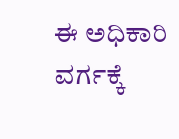ಈ ಅಧಿಕಾರಿ ವರ್ಗಕ್ಕೆ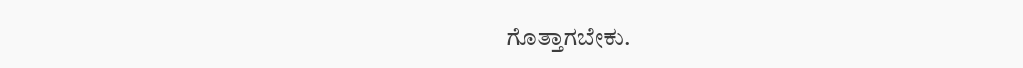ಗೊತ್ತಾಗಬೇಕು.